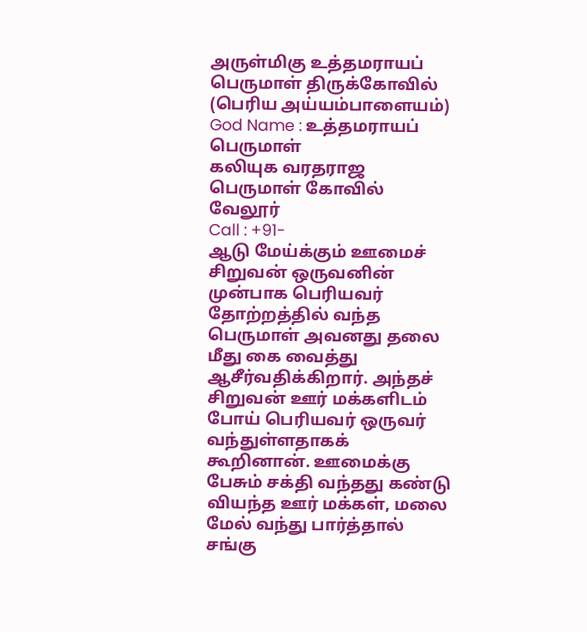அருள்மிகு உத்தமராயப் பெருமாள் திருக்கோவில் (பெரிய அய்யம்பாளையம்)
God Name : உத்தமராயப் பெருமாள்
கலியுக வரதராஜ பெருமாள் கோவில்
வேலூர்
Call : +91-
ஆடு மேய்க்கும் ஊமைச் சிறுவன் ஒருவனின் முன்பாக பெரியவர் தோற்றத்தில் வந்த பெருமாள் அவனது தலை மீது கை வைத்து ஆசீர்வதிக்கிறார். அந்தச் சிறுவன் ஊர் மக்களிடம் போய் பெரியவர் ஒருவர் வந்துள்ளதாகக் கூறினான். ஊமைக்கு பேசும் சக்தி வந்தது கண்டு வியந்த ஊர் மக்கள், மலை மேல் வந்து பார்த்தால் சங்கு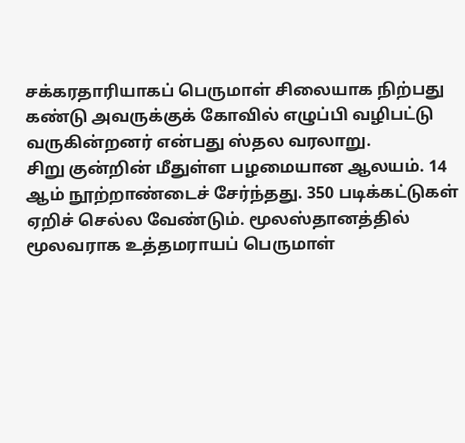சக்கரதாரியாகப் பெருமாள் சிலையாக நிற்பது கண்டு அவருக்குக் கோவில் எழுப்பி வழிபட்டு வருகின்றனர் என்பது ஸ்தல வரலாறு.
சிறு குன்றின் மீதுள்ள பழமையான ஆலயம். 14 ஆம் நூற்றாண்டைச் சேர்ந்தது. 350 படிக்கட்டுகள் ஏறிச் செல்ல வேண்டும். மூலஸ்தானத்தில் மூலவராக உத்தமராயப் பெருமாள்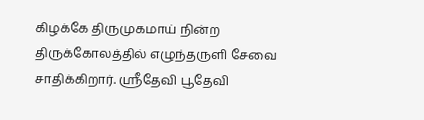கிழக்கே திருமுகமாய் நின்ற திருக்கோலத்தில் எழுந்தருளி சேவை சாதிக்கிறார். ஸ்ரீதேவி பூதேவி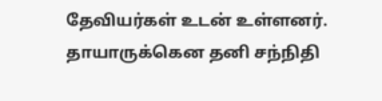தேவியர்கள் உடன் உள்ளனர். தாயாருக்கென தனி சந்நிதி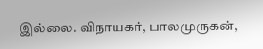இல்லை. விநாயகர், பாலமுருகன்,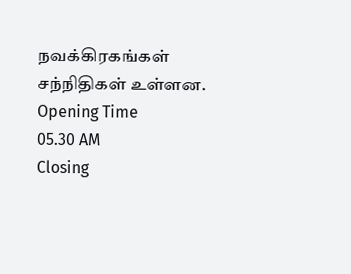நவக்கிரகங்கள் சந்நிதிகள் உள்ளன.
Opening Time
05.30 AM
Closing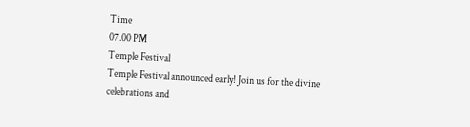Time
07.00 PM
Temple Festival
Temple Festival announced early! Join us for the divine celebrations and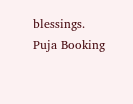blessings.
Puja Booking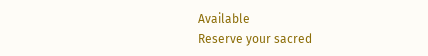Available
Reserve your sacred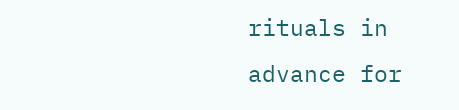rituals in advance for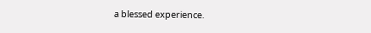a blessed experience.